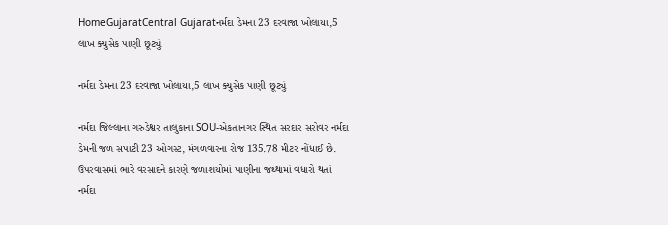HomeGujaratCentral Gujaratનર્મદા ડેમના 23 દરવાજા ખોલાયા,5 લાખ ક્યુસેક પાણી છૂટ્યું

નર્મદા ડેમના 23 દરવાજા ખોલાયા,5 લાખ ક્યુસેક પાણી છૂટ્યું

નર્મદા જિલ્લાના ગરુડેશ્વર તાલુકાના SOU-એકતાનગર સ્થિત સરદાર સરોવર નર્મદા ડેમની જળ સપાટી 23 ઓગસ્ટ, મંગળવારના રોજ 135.78 મીટર નોંધાઈ છે. ઉપરવાસમાં ભારે વરસાદને કારણે જળાશયોમાં પાણીના જથ્થામાં વધારો થતાં નર્મદા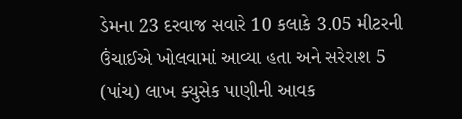ડેમના 23 દરવાજ સવારે 10 કલાકે 3.05 મીટરની ઉંચાઈએ ખોલવામાં આવ્યા હતા અને સરેરાશ 5 (પાંચ) લાખ ક્યુસેક પાણીની આવક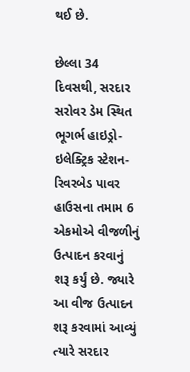થઈ છે.

છેલ્લા 34 દિવસથી, સરદાર સરોવર ડેમ સ્થિત ભૂગર્ભ હાઇડ્રો-ઇલેક્ટ્રિક સ્ટેશન-રિવરબેડ પાવર હાઉસના તમામ 6 એકમોએ વીજળીનું ઉત્પાદન કરવાનું શરૂ કર્યું છે. જ્યારે આ વીજ ઉત્પાદન શરૂ કરવામાં આવ્યું ત્યારે સરદાર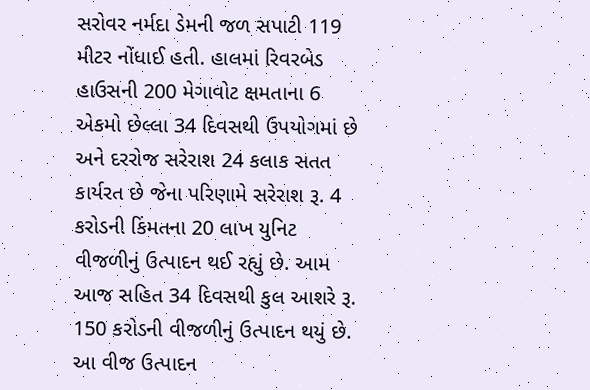સરોવર નર્મદા ડેમની જળ સપાટી 119 મીટર નોંધાઈ હતી. હાલમાં રિવરબેડ હાઉસની 200 મેગાવોટ ક્ષમતાના 6 એકમો છેલ્લા 34 દિવસથી ઉપયોગમાં છે અને દરરોજ સરેરાશ 24 કલાક સતત કાર્યરત છે જેના પરિણામે સરેરાશ રૂ. 4 કરોડની કિંમતના 20 લાખ યુનિટ વીજળીનું ઉત્પાદન થઈ રહ્યું છે. આમ આજ સહિત 34 દિવસથી કુલ આશરે રૂ. 150 કરોડની વીજળીનું ઉત્પાદન થયું છે. આ વીજ ઉત્પાદન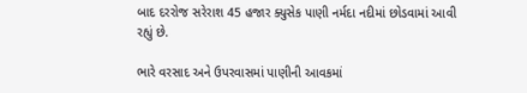બાદ દરરોજ સરેરાશ 45 હજાર ક્યુસેક પાણી નર્મદા નદીમાં છોડવામાં આવી રહ્યું છે.

ભારે વરસાદ અને ઉપરવાસમાં પાણીની આવકમાં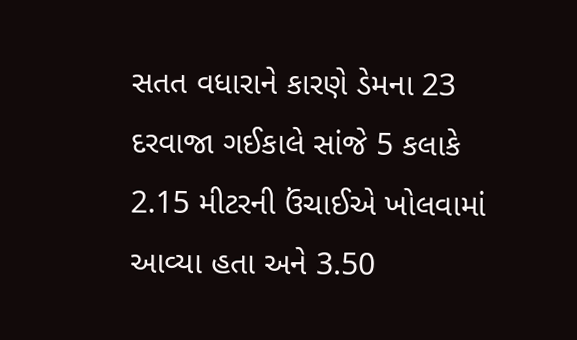સતત વધારાને કારણે ડેમના 23 દરવાજા ગઈકાલે સાંજે 5 કલાકે 2.15 મીટરની ઉંચાઈએ ખોલવામાં આવ્યા હતા અને 3.50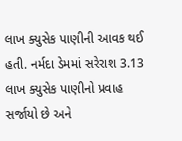લાખ ક્યુસેક પાણીની આવક થઈ હતી. નર્મદા ડેમમાં સરેરાશ 3.13 લાખ ક્યુસેક પાણીનો પ્રવાહ સર્જાયો છે અને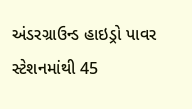અંડરગ્રાઉન્ડ હાઇડ્રો પાવર સ્ટેશનમાંથી 45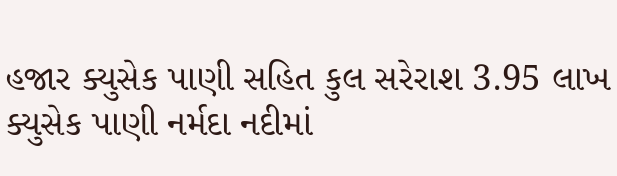હજાર ક્યુસેક પાણી સહિત કુલ સરેરાશ 3.95 લાખ ક્યુસેક પાણી નર્મદા નદીમાં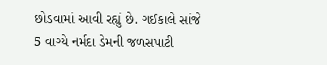છોડવામાં આવી રહ્યું છે. ગઈકાલે સાંજે 5 વાગ્યે નર્મદા ડેમની જળસપાટી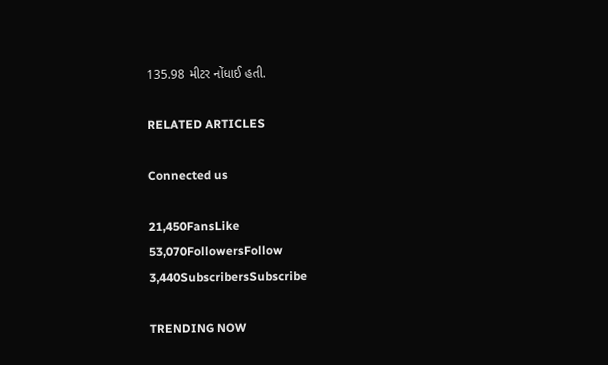135.98 મીટર નોંધાઈ હતી.

RELATED ARTICLES

Connected us

21,450FansLike
53,070FollowersFollow
3,440SubscribersSubscribe

TRENDING NOW